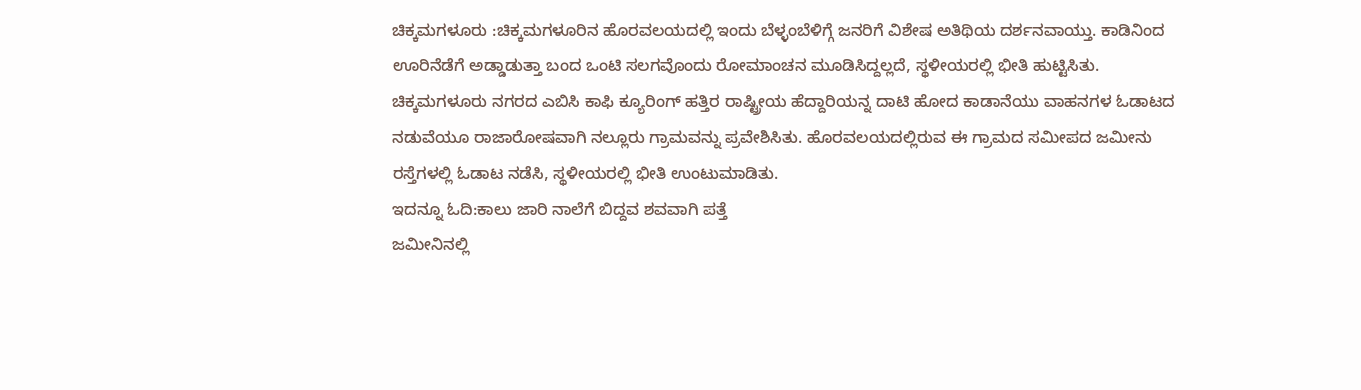ಚಿಕ್ಕಮಗಳೂರು :ಚಿಕ್ಕಮಗಳೂರಿನ ಹೊರವಲಯದಲ್ಲಿ ಇಂದು ಬೆಳ್ಳಂಬೆಳಿಗ್ಗೆ ಜನರಿಗೆ ವಿಶೇಷ ಅತಿಥಿಯ ದರ್ಶನವಾಯ್ತು. ಕಾಡಿನಿಂದ ಊರಿನೆಡೆಗೆ ಅಡ್ಡಾಡುತ್ತಾ ಬಂದ ಒಂಟಿ ಸಲಗವೊಂದು ರೋಮಾಂಚನ ಮೂಡಿಸಿದ್ದಲ್ಲದೆ, ಸ್ಥಳೀಯರಲ್ಲಿ ಭೀತಿ ಹುಟ್ಟಿಸಿತು.
ಚಿಕ್ಕಮಗಳೂರು ನಗರದ ಎಬಿಸಿ ಕಾಫಿ ಕ್ಯೂರಿಂಗ್ ಹತ್ತಿರ ರಾಷ್ಟ್ರೀಯ ಹೆದ್ದಾರಿಯನ್ನ ದಾಟಿ ಹೋದ ಕಾಡಾನೆಯು ವಾಹನಗಳ ಓಡಾಟದ ನಡುವೆಯೂ ರಾಜಾರೋಷವಾಗಿ ನಲ್ಲೂರು ಗ್ರಾಮವನ್ನು ಪ್ರವೇಶಿಸಿತು. ಹೊರವಲಯದಲ್ಲಿರುವ ಈ ಗ್ರಾಮದ ಸಮೀಪದ ಜಮೀನು ರಸ್ತೆಗಳಲ್ಲಿ ಓಡಾಟ ನಡೆಸಿ, ಸ್ಥಳೀಯರಲ್ಲಿ ಭೀತಿ ಉಂಟುಮಾಡಿತು.
ಇದನ್ನೂ ಓದಿ:ಕಾಲು ಜಾರಿ ನಾಲೆಗೆ ಬಿದ್ದವ ಶವವಾಗಿ ಪತ್ತೆ
ಜಮೀನಿನಲ್ಲಿ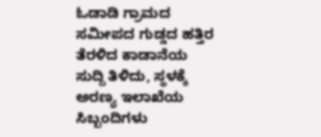ಓಡಾಡಿ ಗ್ರಾಮದ ಸಮೀಪದ ಗುಡ್ಡದ ಹತ್ತಿರ ತೆರಳಿದ ಕಾಡಾನೆಯ ಸುದ್ದಿ ತಿಳಿದು, ಸ್ಥಳಕ್ಕೆ ಅರಣ್ಯ ಇಲಾಖೆಯ ಸಿಬ್ಬಂದಿಗಳು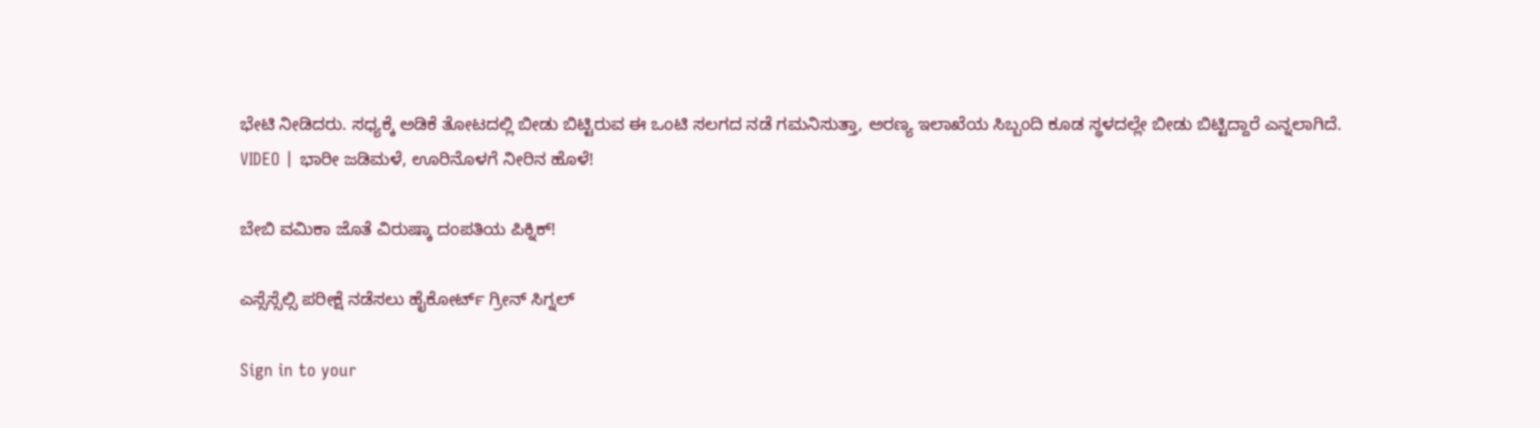ಭೇಟಿ ನೀಡಿದರು. ಸಧ್ಯಕ್ಕೆ ಅಡಿಕೆ ತೋಟದಲ್ಲಿ ಬೀಡು ಬಿಟ್ಟಿರುವ ಈ ಒಂಟಿ ಸಲಗದ ನಡೆ ಗಮನಿಸುತ್ತಾ, ಅರಣ್ಯ ಇಲಾಖೆಯ ಸಿಬ್ಬಂದಿ ಕೂಡ ಸ್ಥಳದಲ್ಲೇ ಬೀಡು ಬಿಟ್ಟಿದ್ದಾರೆ ಎನ್ನಲಾಗಿದೆ.
VIDEO | ಭಾರೀ ಜಡಿಮಳೆ, ಊರಿನೊಳಗೆ ನೀರಿನ ಹೊಳೆ!

ಬೇಬಿ ವಮಿಕಾ ಜೊತೆ ವಿರುಷ್ಕಾ ದಂಪತಿಯ ಪಿಕ್ನಿಕ್!

ಎಸ್ಸೆಸ್ಸೆಲ್ಸಿ ಪರೀಕ್ಷೆ ನಡೆಸಲು ಹೈಕೋರ್ಟ್ ಗ್ರೀನ್ ಸಿಗ್ನಲ್

Sign in to your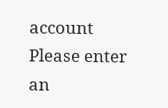account
Please enter an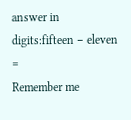answer in digits:fifteen − eleven =
Remember me